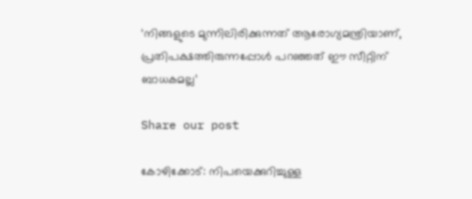‘നിങ്ങളുടെ മുന്നിലിരിക്കുന്നത് ആരോഗ്യമന്ത്രിയാണ്, പ്രതിപക്ഷത്തിരുന്നപ്പോള്‍ പറഞ്ഞത് ഈ സീറ്റിന് ബാധകമല്ല’

Share our post

കോഴിക്കോട്: നിപയെക്കുറിച്ചുള്ള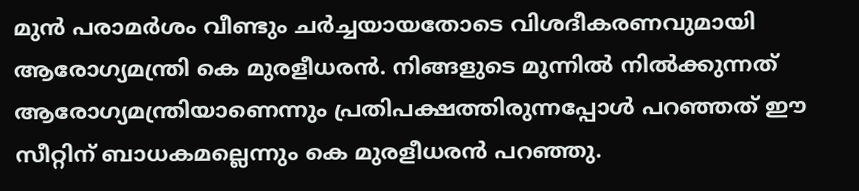മുന്‍ പരാമര്‍ശം വീണ്ടും ചര്‍ച്ചയായതോടെ വിശദീകരണവുമായി ആരോഗ്യമന്ത്രി കെ മുരളീധരന്‍. നിങ്ങളുടെ മുന്നില്‍ നില്‍ക്കുന്നത് ആരോഗ്യമന്ത്രിയാണെന്നും പ്രതിപക്ഷത്തിരുന്നപ്പോള്‍ പറഞ്ഞത് ഈ സീറ്റിന് ബാധകമല്ലെന്നും കെ മുരളീധരന്‍ പറഞ്ഞു.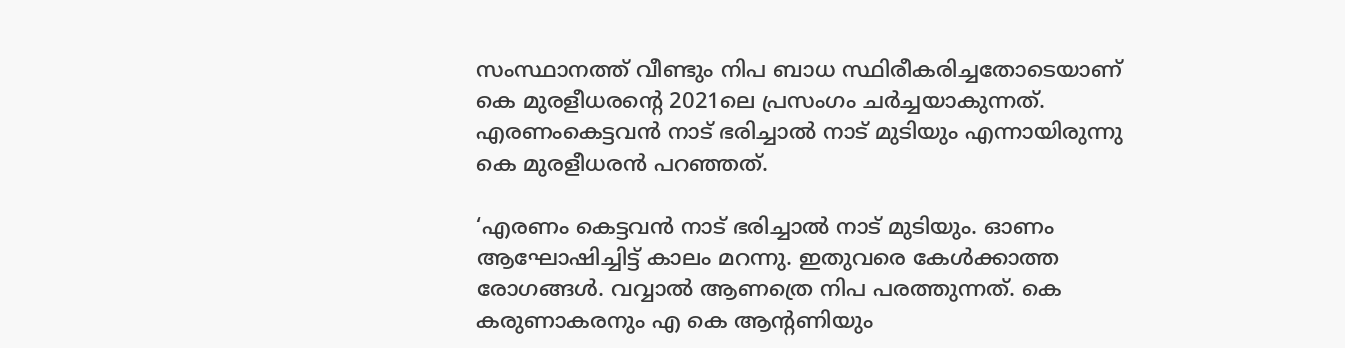സംസ്ഥാനത്ത് വീണ്ടും നിപ ബാധ സ്ഥിരീകരിച്ചതോടെയാണ് കെ മുരളീധരന്റെ 2021ലെ പ്രസംഗം ചര്‍ച്ചയാകുന്നത്. എരണംകെട്ടവന്‍ നാട് ഭരിച്ചാല്‍ നാട് മുടിയും എന്നായിരുന്നു കെ മുരളീധരന്‍ പറഞ്ഞത്.

‘എരണം കെട്ടവന്‍ നാട് ഭരിച്ചാല്‍ നാട് മുടിയും. ഓണം ആഘോഷിച്ചിട്ട് കാലം മറന്നു. ഇതുവരെ കേള്‍ക്കാത്ത രോഗങ്ങള്‍. വവ്വാല്‍ ആണത്രെ നിപ പരത്തുന്നത്. കെ കരുണാകരനും എ കെ ആന്റണിയും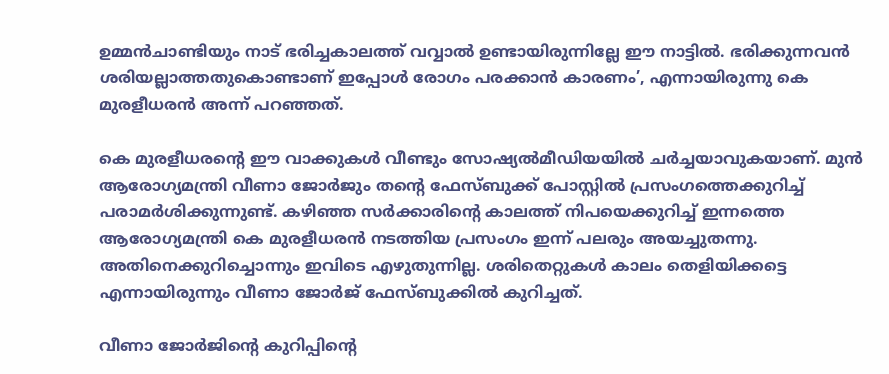ഉമ്മന്‍ചാണ്ടിയും നാട് ഭരിച്ചകാലത്ത് വവ്വാല്‍ ഉണ്ടായിരുന്നില്ലേ ഈ നാട്ടില്‍. ഭരിക്കുന്നവന്‍ ശരിയല്ലാത്തതുകൊണ്ടാണ് ഇപ്പോള്‍ രോഗം പരക്കാന്‍ കാരണം’, എന്നായിരുന്നു കെ മുരളീധരന്‍ അന്ന് പറഞ്ഞത്.

കെ മുരളീധരന്റെ ഈ വാക്കുകള്‍ വീണ്ടും സോഷ്യല്‍മീഡിയയില്‍ ചര്‍ച്ചയാവുകയാണ്. മുന്‍ ആരോഗ്യമന്ത്രി വീണാ ജോര്‍ജും തന്റെ ഫേസ്ബുക്ക് പോസ്റ്റില്‍ പ്രസംഗത്തെക്കുറിച്ച് പരാമര്‍ശിക്കുന്നുണ്ട്. കഴിഞ്ഞ സര്‍ക്കാരിന്റെ കാലത്ത് നിപയെക്കുറിച്ച് ഇന്നത്തെ ആരോഗ്യമന്ത്രി കെ മുരളീധരന്‍ നടത്തിയ പ്രസംഗം ഇന്ന് പലരും അയച്ചുതന്നു. അതിനെക്കുറിച്ചൊന്നും ഇവിടെ എഴുതുന്നില്ല. ശരിതെറ്റുകള്‍ കാലം തെളിയിക്കട്ടെ എന്നായിരുന്നും വീണാ ജോര്‍ജ് ഫേസ്ബുക്കില്‍ കുറിച്ചത്.

വീണാ ജോര്‍ജിന്റെ കുറിപ്പിന്റെ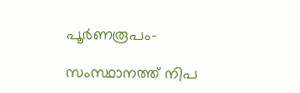പൂര്‍ണരൂപം-

സംസ്ഥാനത്ത് നിപ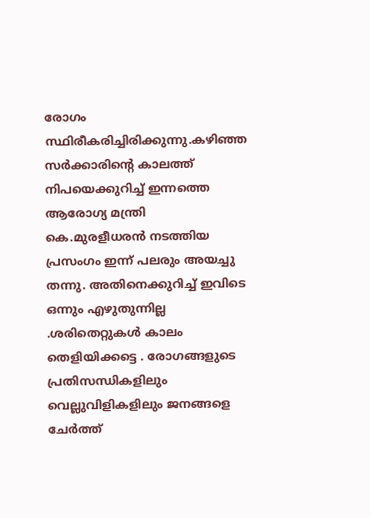രോഗം സ്ഥിരീകരിച്ചിരിക്കുന്നു.കഴിഞ്ഞ സർക്കാരിന്റെ കാലത്ത് നിപയെക്കുറിച്ച് ഇന്നത്തെ ആരോഗ്യ മന്ത്രി കെ.മുരളീധരൻ നടത്തിയ പ്രസംഗം ഇന്ന് പലരും അയച്ചു തന്നു. അതിനെക്കുറിച്ച് ഇവിടെ ഒന്നും എഴുതുന്നില്ല .ശരിതെറ്റുകൾ കാലം തെളിയിക്കട്ടെ . രോഗങ്ങളുടെ പ്രതിസന്ധികളിലും വെല്ലുവിളികളിലും ജനങ്ങളെ ചേർത്ത്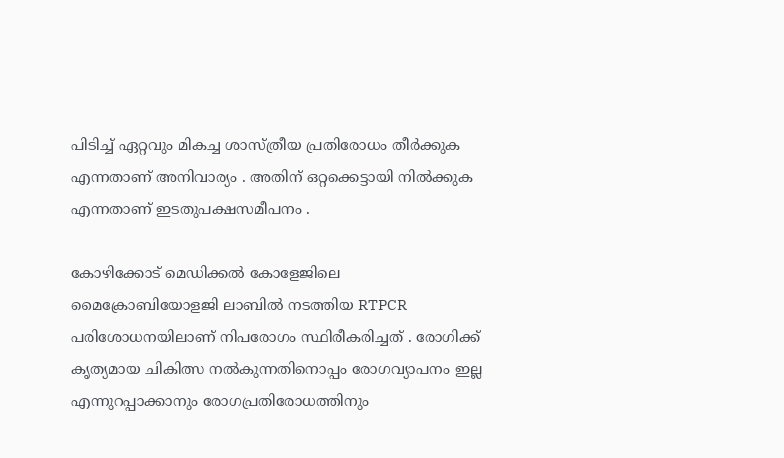പിടിച്ച് ഏറ്റവും മികച്ച ശാസ്ത്രീയ പ്രതിരോധം തീർക്കുക എന്നതാണ് അനിവാര്യം . അതിന് ഒറ്റക്കെട്ടായി നിൽക്കുക എന്നതാണ് ഇടതുപക്ഷസമീപനം .

കോഴിക്കോട് മെഡിക്കൽ കോളേജിലെ മൈക്രോബിയോളജി ലാബിൽ നടത്തിയ RTPCR പരിശോധനയിലാണ് നിപരോഗം സ്ഥിരീകരിച്ചത് . രോഗിക്ക് കൃത്യമായ ചികിത്സ നൽകുന്നതിനൊപ്പം രോഗവ്യാപനം ഇല്ല എന്നുറപ്പാക്കാനും രോഗപ്രതിരോധത്തിനും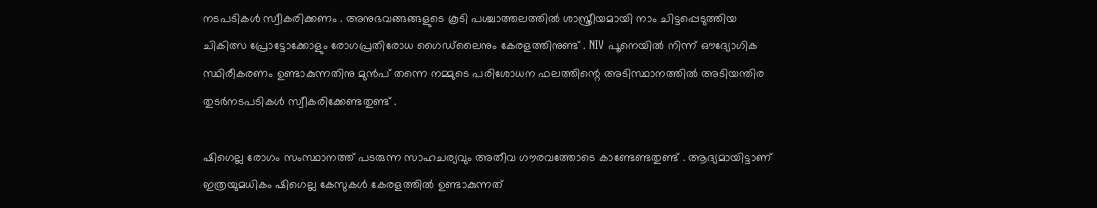നടപടികൾ സ്വീകരിക്കണം . അനുഭവങ്ങങ്ങളുടെ കൂടി പശ്ചാത്തലത്തിൽ ശാസ്ത്രീയമായി നാം ചിട്ടപ്പെടുത്തിയ ചികിത്സ പ്രോട്ടോക്കോളും രോഗപ്രതിരോധ ഗൈഡ്‌ലൈനും കേരളത്തിനുണ്ട് . NIV പൂനെയിൽ നിന്ന് ഔദ്യോഗിക സ്ഥിരീകരണം ഉണ്ടാകുന്നതിനു മുൻപ് തന്നെ നമ്മുടെ പരിശോധന ഫലത്തിന്റെ അടിസ്ഥാനത്തിൽ അടിയന്തിര തുടർനടപടികൾ സ്വീകരിക്കേണ്ടതുണ്ട് .

ഷിഗെല്ല രോഗം സംസ്ഥാനത്ത് പടരുന്ന സാഹചര്യവും അതീവ ഗൗരവത്തോടെ കാണ്ടേണ്ടതുണ്ട് . ആദ്യമായിട്ടാണ് ഇത്രയുമധികം ഷിഗെല്ല കേസുകൾ കേരളത്തിൽ ഉണ്ടാകുന്നത്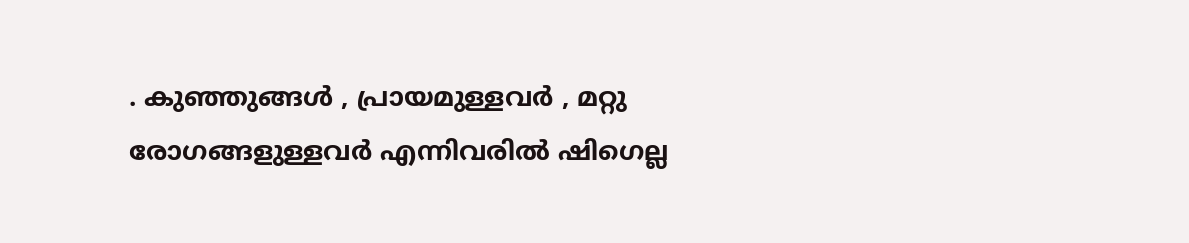. കുഞ്ഞുങ്ങൾ , പ്രായമുള്ളവർ , മറ്റു രോഗങ്ങളുള്ളവർ എന്നിവരിൽ ഷിഗെല്ല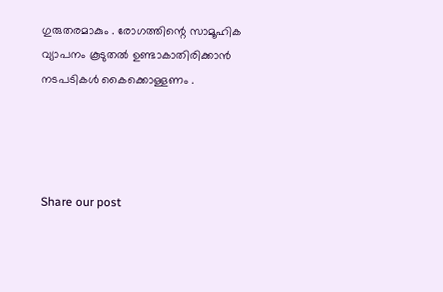ഗുരുതരമാകും . രോഗത്തിന്റെ സാമൂഹിക വ്യാപനം കൂടുതൽ ഉണ്ടാകാതിരിക്കാൻ നടപടികൾ കൈക്കൊള്ളണം .




Share our post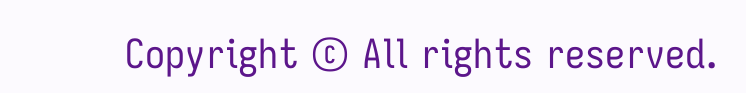Copyright © All rights reserved.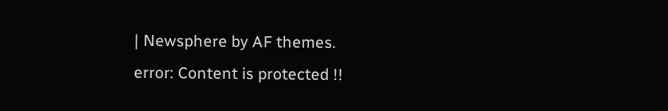| Newsphere by AF themes.
error: Content is protected !!